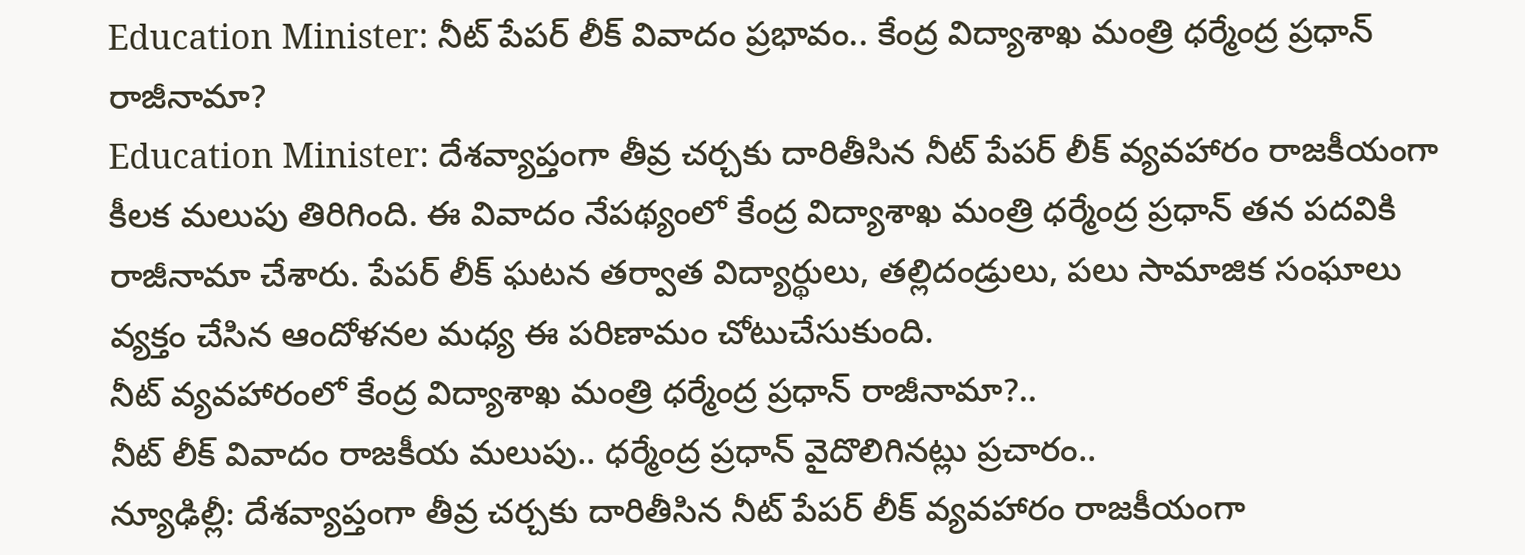Education Minister: నీట్ పేపర్ లీక్ వివాదం ప్రభావం.. కేంద్ర విద్యాశాఖ మంత్రి ధర్మేంద్ర ప్రధాన్ రాజీనామా?
Education Minister: దేశవ్యాప్తంగా తీవ్ర చర్చకు దారితీసిన నీట్ పేపర్ లీక్ వ్యవహారం రాజకీయంగా కీలక మలుపు తిరిగింది. ఈ వివాదం నేపథ్యంలో కేంద్ర విద్యాశాఖ మంత్రి ధర్మేంద్ర ప్రధాన్ తన పదవికి రాజీనామా చేశారు. పేపర్ లీక్ ఘటన తర్వాత విద్యార్థులు, తల్లిదండ్రులు, పలు సామాజిక సంఘాలు వ్యక్తం చేసిన ఆందోళనల మధ్య ఈ పరిణామం చోటుచేసుకుంది.
నీట్ వ్యవహారంలో కేంద్ర విద్యాశాఖ మంత్రి ధర్మేంద్ర ప్రధాన్ రాజీనామా?..
నీట్ లీక్ వివాదం రాజకీయ మలుపు.. ధర్మేంద్ర ప్రధాన్ వైదొలిగినట్లు ప్రచారం..
న్యూఢిల్లీ: దేశవ్యాప్తంగా తీవ్ర చర్చకు దారితీసిన నీట్ పేపర్ లీక్ వ్యవహారం రాజకీయంగా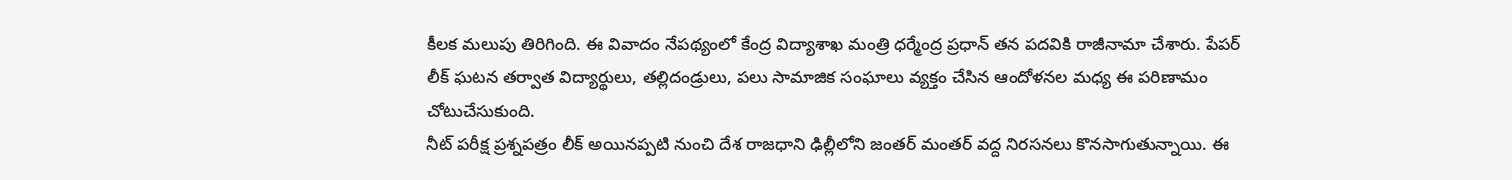కీలక మలుపు తిరిగింది. ఈ వివాదం నేపథ్యంలో కేంద్ర విద్యాశాఖ మంత్రి ధర్మేంద్ర ప్రధాన్ తన పదవికి రాజీనామా చేశారు. పేపర్ లీక్ ఘటన తర్వాత విద్యార్థులు, తల్లిదండ్రులు, పలు సామాజిక సంఘాలు వ్యక్తం చేసిన ఆందోళనల మధ్య ఈ పరిణామం చోటుచేసుకుంది.
నీట్ పరీక్ష ప్రశ్నపత్రం లీక్ అయినప్పటి నుంచి దేశ రాజధాని ఢిల్లీలోని జంతర్ మంతర్ వద్ద నిరసనలు కొనసాగుతున్నాయి. ఈ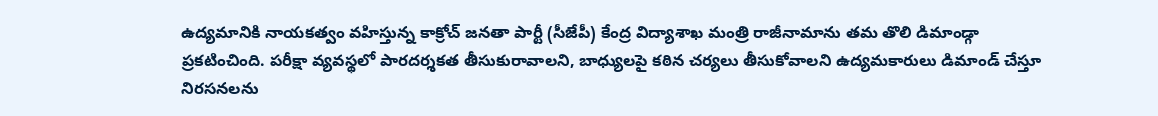ఉద్యమానికి నాయకత్వం వహిస్తున్న కాక్రోచ్ జనతా పార్టీ (సీజేపీ) కేంద్ర విద్యాశాఖ మంత్రి రాజీనామాను తమ తొలి డిమాండ్గా ప్రకటించింది. పరీక్షా వ్యవస్థలో పారదర్శకత తీసుకురావాలని, బాధ్యులపై కఠిన చర్యలు తీసుకోవాలని ఉద్యమకారులు డిమాండ్ చేస్తూ నిరసనలను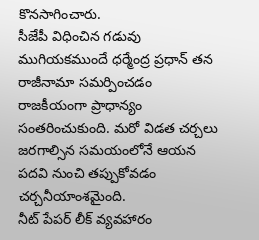కొనసాగించారు.
సీజేపీ విధించిన గడువు ముగియకముందే ధర్మేంద్ర ప్రధాన్ తన రాజీనామా సమర్పించడం రాజకీయంగా ప్రాధాన్యం సంతరించుకుంది. మరో విడత చర్చలు జరగాల్సిన సమయంలోనే ఆయన పదవి నుంచి తప్పుకోవడం చర్చనీయాంశమైంది.
నీట్ పేపర్ లీక్ వ్యవహారం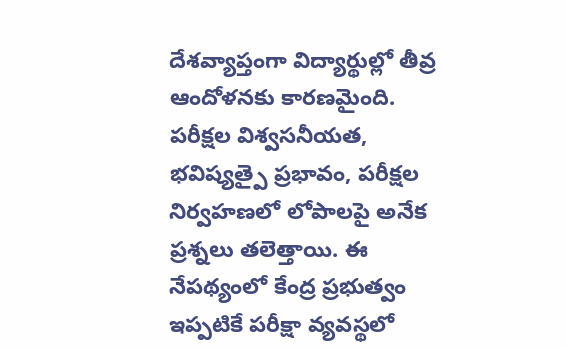దేశవ్యాప్తంగా విద్యార్థుల్లో తీవ్ర ఆందోళనకు కారణమైంది. పరీక్షల విశ్వసనీయత, భవిష్యత్పై ప్రభావం, పరీక్షల నిర్వహణలో లోపాలపై అనేక ప్రశ్నలు తలెత్తాయి. ఈ నేపథ్యంలో కేంద్ర ప్రభుత్వం ఇప్పటికే పరీక్షా వ్యవస్థలో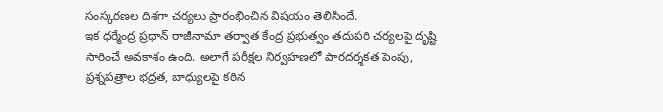సంస్కరణల దిశగా చర్యలు ప్రారంభించిన విషయం తెలిసిందే.
ఇక ధర్మేంద్ర ప్రధాన్ రాజీనామా తర్వాత కేంద్ర ప్రభుత్వం తదుపరి చర్యలపై దృష్టి సారించే అవకాశం ఉంది. అలాగే పరీక్షల నిర్వహణలో పారదర్శకత పెంపు, ప్రశ్నపత్రాల భద్రత, బాధ్యులపై కఠిన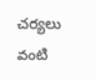చర్యలు వంటి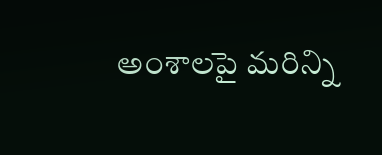అంశాలపై మరిన్ని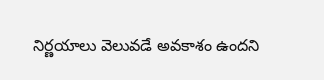నిర్ణయాలు వెలువడే అవకాశం ఉందని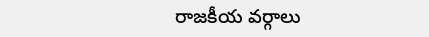రాజకీయ వర్గాలు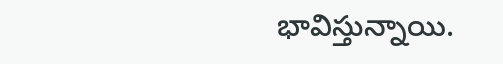భావిస్తున్నాయి.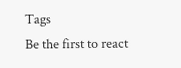Tags
Be the first to react